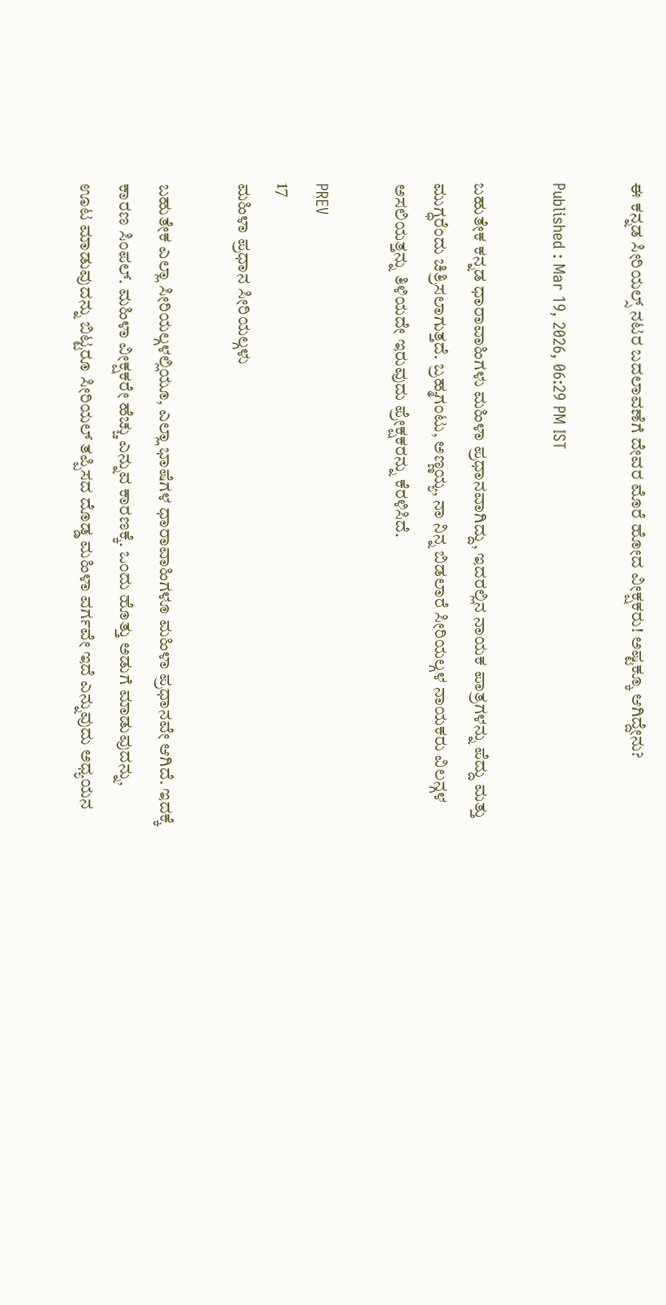ಈ ಕನ್ನಡ ಸೀರಿಯಲ್ಸ್ ನಟರ ಬದಲಾವಣೆಗೆ ದೇವರ ಮೊರೆ ಹೋದ ವೀಕ್ಷಕರು! ಅಷ್ಟಕ್ಕೂ ಆಗಿದ್ದೇನು?

Published : Mar 19, 2026, 06:29 PM IST

ಬಹುತೇಕ ಕನ್ನಡ ಧಾರಾವಾಹಿಗಳು ಮಹಿಳಾ ಪ್ರಧಾನವಾಗಿದ್ದು, ಇದರಲ್ಲಿನ ನಾಯಕ ಪಾತ್ರಗಳನ್ನು ಪೆದ್ದು ಮತ್ತು ಮುಗ್ಧರೆಂದು ಚಿತ್ರಿಸಲಾಗುತ್ತದೆ. ಬ್ರಹ್ಮಗಂಟು, ಅಣ್ಣಯ್ಯ, ನಾ ನಿನ್ನ ಬಿಡಲಾರೆ ಸೀರಿಯಲ್ಗಳ ನಾಯಕರು ವಿಲನ್ಗಳ ಅಸಲಿಯತ್ತನ್ನು ತಿಳಿಯದೇ ಇರುವುದು ಪ್ರೇಕ್ಷಕರನ್ನು ಕೆರಳಿಸಿದೆ.

PREV
17
ಮಹಿಳಾ ಪ್ರಧಾನ ಸೀರಿಯಲ್ಗಳು

ಬಹುತೇಕ ಎಲ್ಲಾ ಸೀರಿಯಲ್ಗಳಲ್ಲಿಯೂ, ಎಲ್ಲಾ ಭಾಷೆಗಳ ಧಾರಾವಾಹಿಗಳೂ ಮಹಿಳಾ ಪ್ರಧಾನವೇ ಆಗಿದೆ. ಇದಕ್ಕೆ ಕಾರಣ ಸಿಂಪಲ್. ಮಹಿಳಾ ವೀಕ್ಷಕರೇ ಹೆಚ್ಚು ಎನ್ನುವ ಕಾರಣಕ್ಕೆ. ಒಂದು ಹೊತ್ತು ಅಡುಗೆ ಮಾಡುವುದನ್ನು, ಊಟ ಮಾಡುವುದನ್ನು ಬಿಟ್ಟರೂ ಸೀರಿಯಲ್ ತಪ್ಪಿಸದ ದೊಡ್ಡ ಮಹಿಳಾ ವರ್ಗವೇ ಇದೆ ಎನ್ನುವುದು ಅಧ್ಯಯನ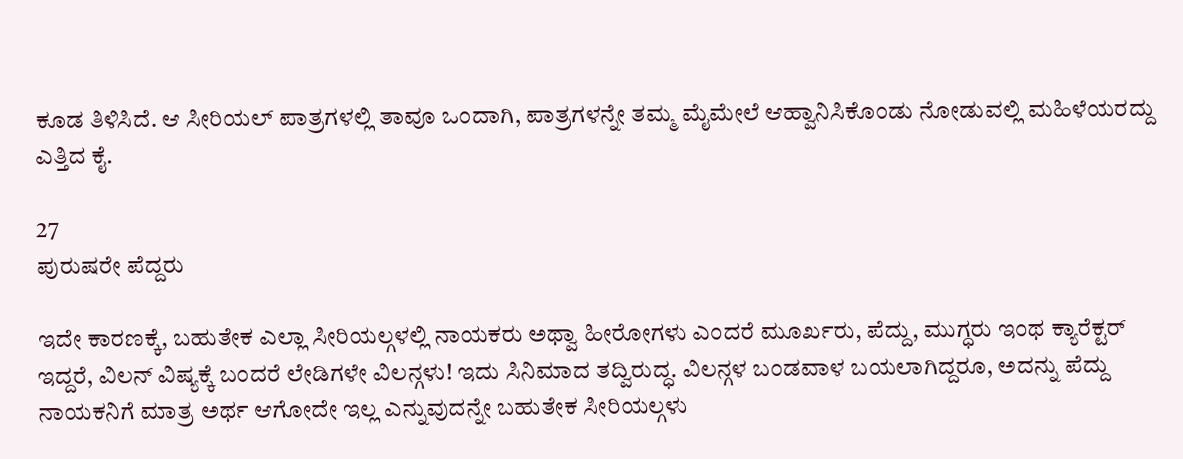ಕೂಡ ತಿಳಿಸಿದೆ. ಆ ಸೀರಿಯಲ್ ಪಾತ್ರಗಳಲ್ಲಿ ತಾವೂ ಒಂದಾಗಿ, ಪಾತ್ರಗಳನ್ನೇ ತಮ್ಮ ಮೈಮೇಲೆ ಆಹ್ವಾನಿಸಿಕೊಂಡು ನೋಡುವಲ್ಲಿ ಮಹಿಳೆಯರದ್ದು ಎತ್ತಿದ ಕೈ.

27
ಪುರುಷರೇ ಪೆದ್ದರು

ಇದೇ ಕಾರಣಕ್ಕೆ, ಬಹುತೇಕ ಎಲ್ಲಾ ಸೀರಿಯಲ್ಗಳಲ್ಲಿ ನಾಯಕರು ಅಥ್ವಾ ಹೀರೋಗಳು ಎಂದರೆ ಮೂರ್ಖರು, ಪೆದ್ದು, ಮುಗ್ಧರು ಇಂಥ ಕ್ಯಾರೆಕ್ಟರ್ ಇದ್ದರೆ, ವಿಲನ್ ವಿಷ್ಯಕ್ಕೆ ಬಂದರೆ ಲೇಡಿಗಳೇ ವಿಲನ್ಗಳು! ಇದು ಸಿನಿಮಾದ ತದ್ವಿರುದ್ಧ. ವಿಲನ್ಗಳ ಬಂಡವಾಳ ಬಯಲಾಗಿದ್ದರೂ, ಅದನ್ನು ಪೆದ್ದು ನಾಯಕನಿಗೆ ಮಾತ್ರ ಅರ್ಥ ಆಗೋದೇ ಇಲ್ಲ ಎನ್ನುವುದನ್ನೇ ಬಹುತೇಕ ಸೀರಿಯಲ್ಗಳು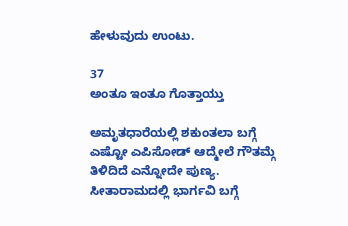ಹೇಳುವುದು ಉಂಟು.

37
ಅಂತೂ ಇಂತೂ ಗೊತ್ತಾಯ್ತು

ಅಮೃತಧಾರೆಯಲ್ಲಿ ಶಕುಂತಲಾ ಬಗ್ಗೆ ಎಷ್ಟೋ ಎಪಿಸೋಡ್ ಆದ್ಮೇಲೆ ಗೌತಮ್ಗೆ ತಿಳಿದಿದೆ ಎನ್ನೋದೇ ಪುಣ್ಯ. ಸೀತಾರಾಮದಲ್ಲಿ ಭಾರ್ಗವಿ ಬಗ್ಗೆ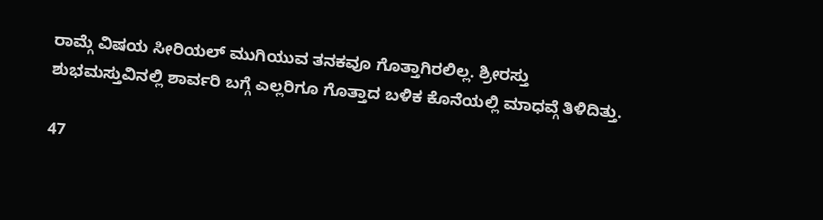ರಾಮ್ಗೆ ವಿಷಯ ಸೀರಿಯಲ್ ಮುಗಿಯುವ ತನಕವೂ ಗೊತ್ತಾಗಿರಲಿಲ್ಲ. ಶ್ರೀರಸ್ತು ಶುಭಮಸ್ತುವಿನಲ್ಲಿ ಶಾರ್ವರಿ ಬಗ್ಗೆ ಎಲ್ಲರಿಗೂ ಗೊತ್ತಾದ ಬಳಿಕ ಕೊನೆಯಲ್ಲಿ ಮಾಧವ್ಗೆ ತಿಳಿದಿತ್ತು.

47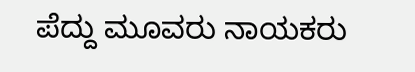ಪೆದ್ದು ಮೂವರು ನಾಯಕರು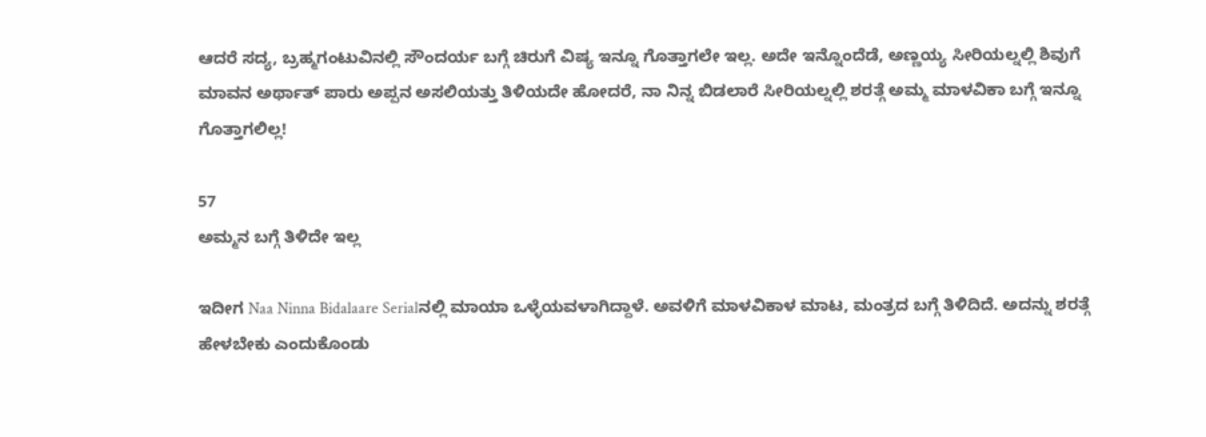ಆದರೆ ಸದ್ಯ, ಬ್ರಹ್ಮಗಂಟುವಿನಲ್ಲಿ ಸೌಂದರ್ಯ ಬಗ್ಗೆ ಚಿರುಗೆ ವಿಷ್ಯ ಇನ್ನೂ ಗೊತ್ತಾಗಲೇ ಇಲ್ಲ. ಅದೇ ಇನ್ನೊಂದೆಡೆ, ಅಣ್ಣಯ್ಯ ಸೀರಿಯಲ್ನಲ್ಲಿ ಶಿವುಗೆ ಮಾವನ ಅರ್ಥಾತ್ ಪಾರು ಅಪ್ಪನ ಅಸಲಿಯತ್ತು ತಿಳಿಯದೇ ಹೋದರೆ, ನಾ ನಿನ್ನ ಬಿಡಲಾರೆ ಸೀರಿಯಲ್ನಲ್ಲಿ ಶರತ್ಗೆ ಅಮ್ಮ ಮಾಳವಿಕಾ ಬಗ್ಗೆ ಇನ್ನೂ ಗೊತ್ತಾಗಲಿಲ್ಲ!

57
ಅಮ್ಮನ ಬಗ್ಗೆ ತಿಳಿದೇ ಇಲ್ಲ

ಇದೀಗ Naa Ninna Bidalaare Serialನಲ್ಲಿ ಮಾಯಾ ಒಳ್ಳೆಯವಳಾಗಿದ್ದಾಳೆ. ಅವಳಿಗೆ ಮಾಳವಿಕಾಳ ಮಾಟ, ಮಂತ್ರದ ಬಗ್ಗೆ ತಿಳಿದಿದೆ. ಅದನ್ನು ಶರತ್ಗೆ ಹೇಳಬೇಕು ಎಂದುಕೊಂಡು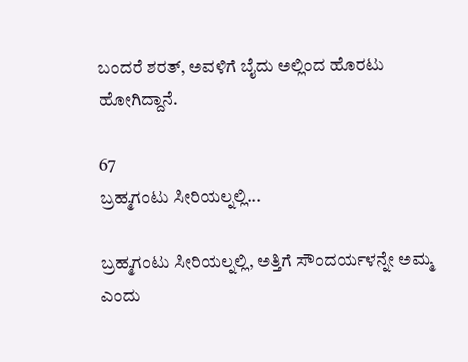ಬಂದರೆ ಶರತ್, ಅವಳಿಗೆ ಬೈದು ಅಲ್ಲಿಂದ ಹೊರಟು ಹೋಗಿದ್ದಾನೆ.

67
ಬ್ರಹ್ಮಗಂಟು ಸೀರಿಯಲ್ನಲ್ಲಿ...

ಬ್ರಹ್ಮಗಂಟು ಸೀರಿಯಲ್ನಲ್ಲಿ, ಅತ್ತಿಗೆ ಸೌಂದರ್ಯಳನ್ನೇ ಅಮ್ಮ ಎಂದು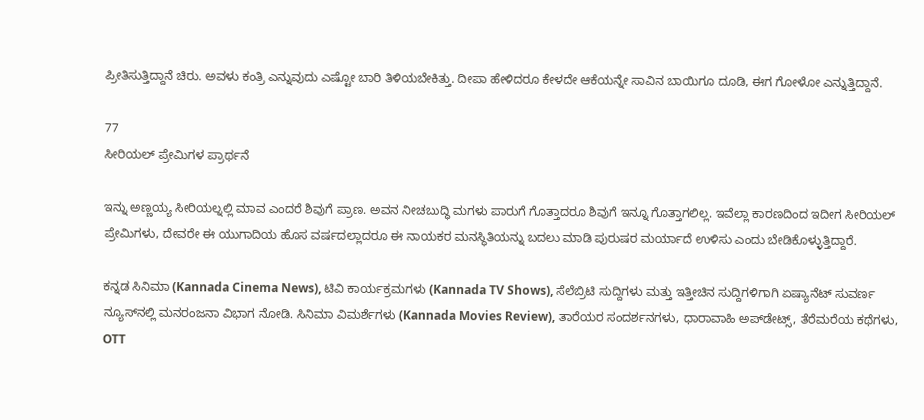ಪ್ರೀತಿಸುತ್ತಿದ್ದಾನೆ ಚಿರು. ಅವಳು ಕಂತ್ರಿ ಎನ್ನುವುದು ಎಷ್ಟೋ ಬಾರಿ ತಿಳಿಯಬೇಕಿತ್ತು. ದೀಪಾ ಹೇಳಿದರೂ ಕೇಳದೇ ಆಕೆಯನ್ನೇ ಸಾವಿನ ಬಾಯಿಗೂ ದೂಡಿ, ಈಗ ಗೋಳೋ ಎನ್ನುತ್ತಿದ್ದಾನೆ.

77
ಸೀರಿಯಲ್ ಪ್ರೇಮಿಗಳ ಪ್ರಾರ್ಥನೆ

ಇನ್ನು ಅಣ್ಣಯ್ಯ ಸೀರಿಯಲ್ನಲ್ಲಿ ಮಾವ ಎಂದರೆ ಶಿವುಗೆ ಪ್ರಾಣ. ಅವನ ನೀಚಬುದ್ಧಿ ಮಗಳು ಪಾರುಗೆ ಗೊತ್ತಾದರೂ ಶಿವುಗೆ ಇನ್ನೂ ಗೊತ್ತಾಗಲಿಲ್ಲ. ಇವೆಲ್ಲಾ ಕಾರಣದಿಂದ ಇದೀಗ ಸೀರಿಯಲ್ ಪ್ರೇಮಿಗಳು, ದೇವರೇ ಈ ಯುಗಾದಿಯ ಹೊಸ ವರ್ಷದಲ್ಲಾದರೂ ಈ ನಾಯಕರ ಮನಸ್ಥಿತಿಯನ್ನು ಬದಲು ಮಾಡಿ ಪುರುಷರ ಮರ್ಯಾದೆ ಉಳಿಸು ಎಂದು ಬೇಡಿಕೊಳ್ಳುತ್ತಿದ್ದಾರೆ.

ಕನ್ನಡ ಸಿನಿಮಾ (Kannada Cinema News), ಟಿವಿ ಕಾರ್ಯಕ್ರಮಗಳು (Kannada TV Shows), ಸೆಲೆಬ್ರಿಟಿ ಸುದ್ದಿಗಳು ಮತ್ತು ಇತ್ತೀಚಿನ ಸುದ್ದಿಗಳಿಗಾಗಿ ಏಷ್ಯಾನೆಟ್ ಸುವರ್ಣ ನ್ಯೂಸ್‌ನಲ್ಲಿ ಮನರಂಜನಾ ವಿಭಾಗ ನೋಡಿ. ಸಿನಿಮಾ ವಿಮರ್ಶೆಗಳು (Kannada Movies Review), ತಾರೆಯರ ಸಂದರ್ಶನಗಳು, ಧಾರಾವಾಹಿ ಅಪ್‌ಡೇಟ್ಸ್‌, ತೆರೆಮರೆಯ ಕಥೆಗಳು, OTT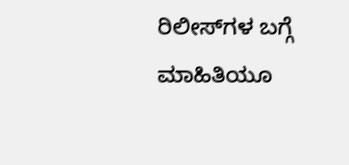ರಿಲೀಸ್‌ಗಳ ಬಗ್ಗೆ ಮಾಹಿತಿಯೂ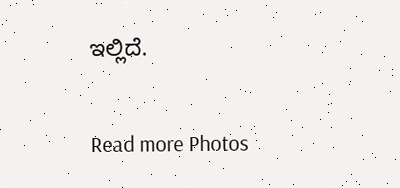ಇಲ್ಲಿದೆ.

Read more Photos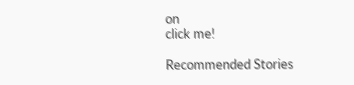on
click me!

Recommended Stories